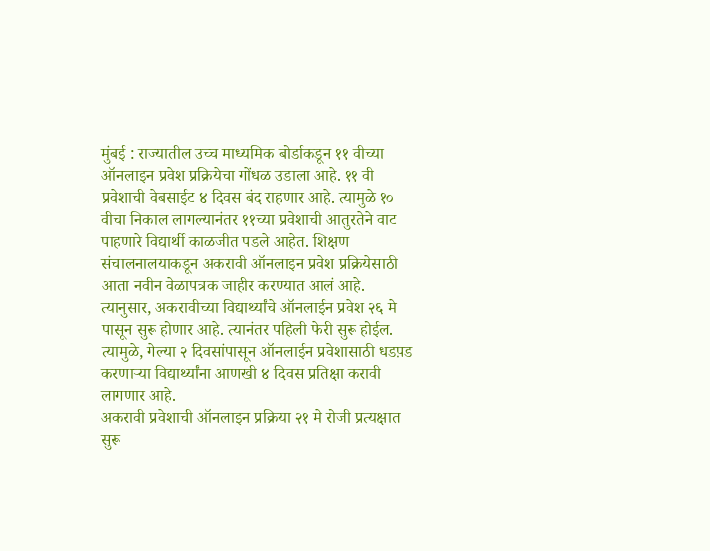मुंबई : राज्यातील उच्च माध्यमिक बोर्डाकडून ११ वीच्या ऑनलाइन प्रवेश प्रक्रियेचा गोंधळ उडाला आहे. ११ वी प्रवेशाची वेबसाईट ४ दिवस बंद राहणार आहे. त्यामुळे १० वीचा निकाल लागल्यानंतर ११च्या प्रवेशाची आतुरतेने वाट पाहणारे विद्यार्थी काळजीत पडले आहेत. शिक्षण संचालनालयाकडून अकरावी ऑनलाइन प्रवेश प्रक्रियेसाठी आता नवीन वेळापत्रक जाहीर करण्यात आलं आहे. त्यानुसार, अकरावीच्या विद्यार्थ्यांचे ऑनलाईन प्रवेश २६ मे पासून सुरू होणार आहे. त्यानंतर पहिली फेरी सुरू होईल. त्यामुळे, गेल्या २ दिवसांपासून ऑनलाईन प्रवेशासाठी धडप़ड करणाऱ्या विद्यार्थ्यांना आणखी ४ दिवस प्रतिक्षा करावी लागणार आहे.
अकरावी प्रवेशाची ऑनलाइन प्रक्रिया २१ मे रोजी प्रत्यक्षात सुरू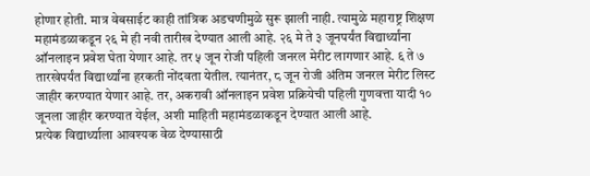होणार होती. मात्र वेबसाईट काही तांत्रिक अडचणीमुळे सुरू झाली नाही. त्यामुळे महाराष्ट्र शिक्षण महामंडळाकडून २६ मे ही नवी तारीख देण्यात आली आहे. २६ मे ते ३ जूनपर्यंत विद्यार्थ्यांना ऑनलाइन प्रवेश घेता येणार आहे. तर ५ जून रोजी पहिली जनरल मेरीट लागणार आहे. ६ ते ७ तारखेपर्यंत विद्यार्थ्यांना हरकती नोंदवता येतील. त्यानंतर, ८ जून रोजी अंतिम जनरल मेरीट लिस्ट जाहीर करण्यात येणार आहे. तर, अकरावी ऑनलाइन प्रवेश प्रक्रियेची पहिली गुणवत्ता यादी १० जूनला जाहीर करण्यात येईल, अशी माहिती महामंडळाकडून देण्यात आली आहे.
प्रत्येक विद्यार्थ्याला आवश्यक वेळ देण्यासाठी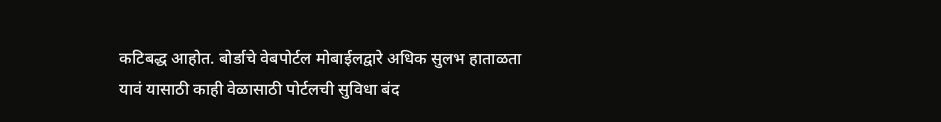कटिबद्ध आहोत. बोर्डाचे वेबपोर्टल मोबाईलद्वारे अधिक सुलभ हाताळता यावं यासाठी काही वेळासाठी पोर्टलची सुविधा बंद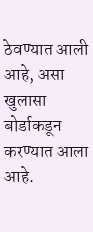ठेवण्यात आली आहे, असा खुलासा बोर्डाकडून करण्यात आला आहे.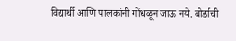विद्यार्थी आणि पालकांनी गोंधळून जाऊ नये. बोर्डाची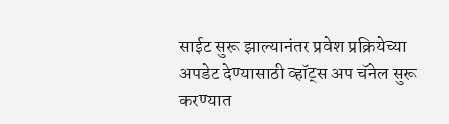साईट सुरू झाल्यानंतर प्रवेश प्रक्रियेच्या अपडेट देण्यासाठी व्हॉट्स अप चॅनेल सुरू करण्यात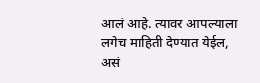आलं आहे. त्यावर आपल्याला लगेच माहिती देण्यात येईल, असं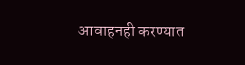आवाहनही करण्यात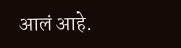आलं आहे.